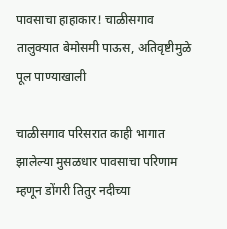पावसाचा हाहाकार! चाळीसगाव तालुक्यात बेमोसमी पाऊस, अतिवृष्टीमुळे पूल पाण्याखाली

चाळीसगाव परिसरात काही भागात झालेल्या मुसळधार पावसाचा परिणाम म्हणून डोंगरी तितुर नदीच्या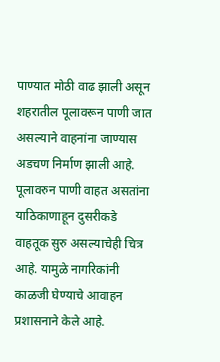पाण्यात मोठी वाढ झाली असून शहरातील पूलावरून पाणी जात असल्याने वाहनांना जाण्यास अडचण निर्माण झाली आहे. पूलावरुन पाणी वाहत असतांना याठिकाणाहून दुसरीकडे वाहतूक सुरु असल्याचेही चित्र आहे. यामुळे नागरिकांनी काळजी घेण्याचे आवाहन प्रशासनाने केले आहे.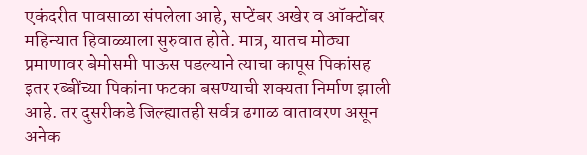एकंदरीत पावसाळा संपलेला आहे, सप्टेंबर अखेर व ऑक्टोंबर महिन्यात हिवाळ्याला सुरुवात होते. मात्र, यातच मोठ्या प्रमाणावर बेमोसमी पाऊस पडल्याने त्याचा कापूस पिकांसह इतर रब्बींच्या पिकांना फटका बसण्याची शक्यता निर्माण झाली आहे. तर दुसरीकडे जिल्ह्यातही सर्वत्र ढगाळ वातावरण असून अनेक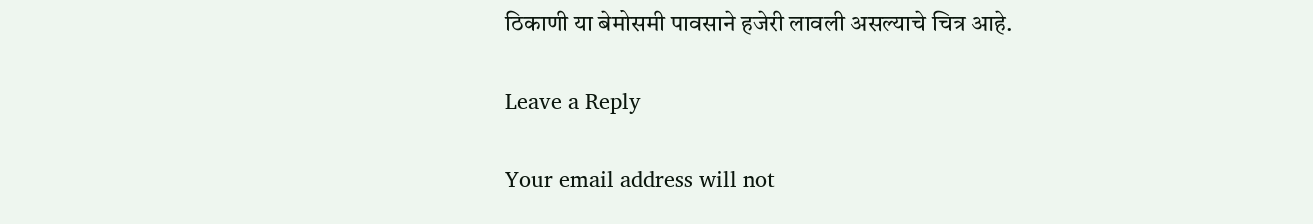ठिकाणी या बेमोसमी पावसाने हजेरी लावली असल्याचे चित्र आहे.

Leave a Reply

Your email address will not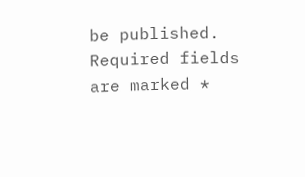be published. Required fields are marked *